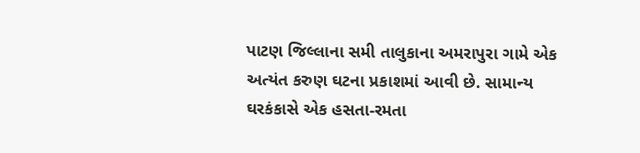પાટણ જિલ્લાના સમી તાલુકાના અમરાપુરા ગામે એક અત્યંત કરુણ ઘટના પ્રકાશમાં આવી છે. સામાન્ય ઘરકંકાસે એક હસતા-રમતા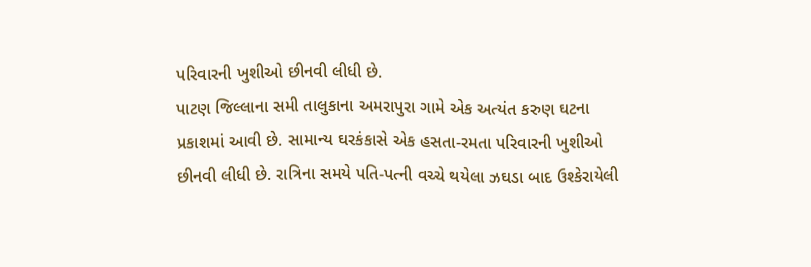પરિવારની ખુશીઓ છીનવી લીધી છે.
પાટણ જિલ્લાના સમી તાલુકાના અમરાપુરા ગામે એક અત્યંત કરુણ ઘટના પ્રકાશમાં આવી છે. સામાન્ય ઘરકંકાસે એક હસતા-રમતા પરિવારની ખુશીઓ છીનવી લીધી છે. રાત્રિના સમયે પતિ-પત્ની વચ્ચે થયેલા ઝઘડા બાદ ઉશ્કેરાયેલી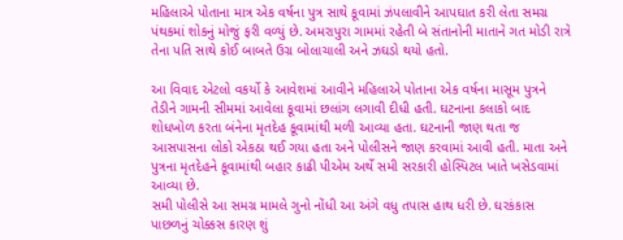મહિલાએ પોતાના માત્ર એક વર્ષના પુત્ર સાથે કૂવામાં ઝંપલાવીને આપઘાત કરી લેતા સમગ્ર પંથકમાં શોકનું મોજું ફરી વળ્યું છે. અમરાપુરા ગામમાં રહેતી બે સંતાનોની માતાને ગત મોડી રાત્રે તેના પતિ સાથે કોઈ બાબતે ઉગ્ર બોલાચાલી અને ઝઘડો થયો હતો.

આ વિવાદ એટલો વકર્યો કે આવેશમાં આવીને મહિલાએ પોતાના એક વર્ષના માસૂમ પુત્રને તેડીને ગામની સીમમાં આવેલા કૂવામાં છલાંગ લગાવી દીધી હતી. ઘટનાના કલાકો બાદ શોધખોળ કરતા બંનેના મૃતદેહ કૂવામાંથી મળી આવ્યા હતા. ઘટનાની જાણ થતા જ આસપાસના લોકો એકઠા થઈ ગયા હતા અને પોલીસને જાણ કરવામાં આવી હતી. માતા અને પુત્રના મૃતદેહને કૂવામાંથી બહાર કાઢી પીએમ અર્થે સમી સરકારી હોસ્પિટલ ખાતે ખસેડવામાં આવ્યા છે.
સમી પોલીસે આ સમગ્ર મામલે ગુનો નોંધી આ અંગે વધુ તપાસ હાથ ધરી છે. ઘરકંકાસ પાછળનું ચોક્કસ કારણ શું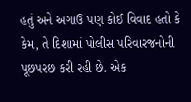હતું અને અગાઉ પણ કોઈ વિવાદ હતો કે કેમ, તે દિશામાં પોલીસ પરિવારજનોની પૂછપરછ કરી રહી છે. એક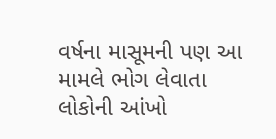વર્ષના માસૂમની પણ આ મામલે ભોગ લેવાતા લોકોની આંખો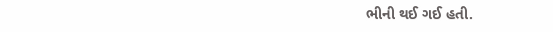ભીની થઈ ગઈ હતી.